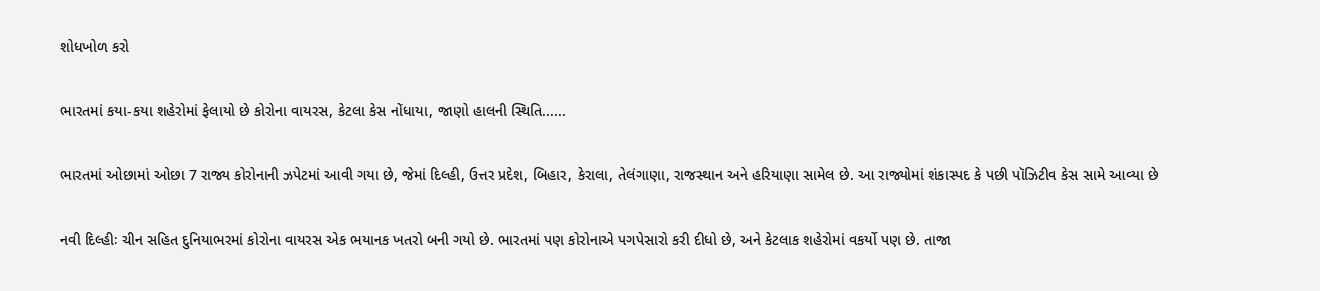શોધખોળ કરો

ભારતમાં કયા-કયા શહેરોમાં ફેલાયો છે કોરોના વાયરસ, કેટલા કેસ નોંધાયા, જાણો હાલની સ્થિતિ......

ભારતમાં ઓછામાં ઓછા 7 રાજ્ય કોરોનાની ઝપેટમાં આવી ગયા છે, જેમાં દિલ્હી, ઉત્તર પ્રદેશ, બિહાર, કેરાલા, તેલંગાણા, રાજસ્થાન અને હરિયાણા સામેલ છે. આ રાજ્યોમાં શંકાસ્પદ કે પછી પૉઝિટીવ કેસ સામે આવ્યા છે

નવી દિલ્હીઃ ચીન સહિત દુનિયાભરમાં કોરોના વાયરસ એક ભયાનક ખતરો બની ગયો છે. ભારતમાં પણ કોરોનાએ પગપેસારો કરી દીધો છે, અને કેટલાક શહેરોમાં વકર્યો પણ છે. તાજા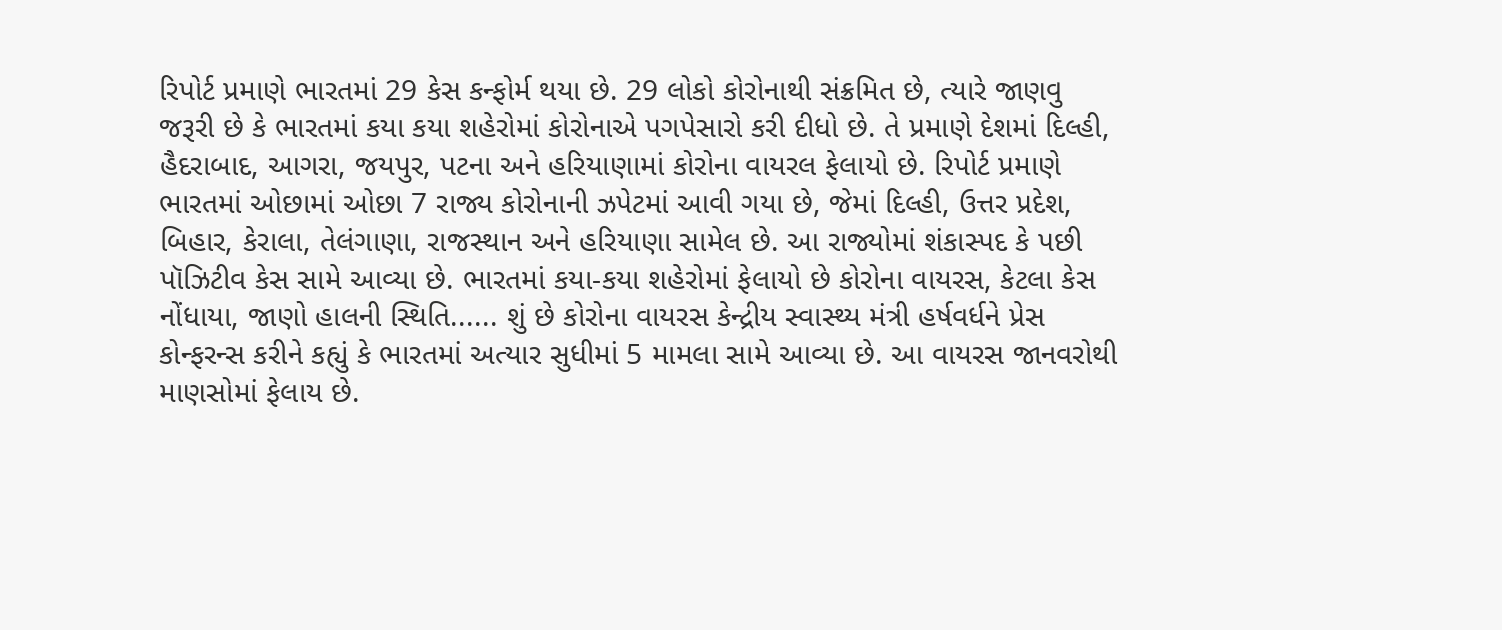રિપોર્ટ પ્રમાણે ભારતમાં 29 કેસ કન્ફોર્મ થયા છે. 29 લોકો કોરોનાથી સંક્રમિત છે, ત્યારે જાણવુ જરૂરી છે કે ભારતમાં કયા કયા શહેરોમાં કોરોનાએ પગપેસારો કરી દીધો છે. તે પ્રમાણે દેશમાં દિલ્હી, હૈદરાબાદ, આગરા, જયપુર, પટના અને હરિયાણામાં કોરોના વાયરલ ફેલાયો છે. રિપોર્ટ પ્રમાણે ભારતમાં ઓછામાં ઓછા 7 રાજ્ય કોરોનાની ઝપેટમાં આવી ગયા છે, જેમાં દિલ્હી, ઉત્તર પ્રદેશ, બિહાર, કેરાલા, તેલંગાણા, રાજસ્થાન અને હરિયાણા સામેલ છે. આ રાજ્યોમાં શંકાસ્પદ કે પછી પૉઝિટીવ કેસ સામે આવ્યા છે. ભારતમાં કયા-કયા શહેરોમાં ફેલાયો છે કોરોના વાયરસ, કેટલા કેસ નોંધાયા, જાણો હાલની સ્થિતિ...... શું છે કોરોના વાયરસ કેન્દ્રીય સ્વાસ્થ્ય મંત્રી હર્ષવર્ધને પ્રેસ કોન્ફરન્સ કરીને કહ્યું કે ભારતમાં અત્યાર સુધીમાં 5 મામલા સામે આવ્યા છે. આ વાયરસ જાનવરોથી માણસોમાં ફેલાય છે.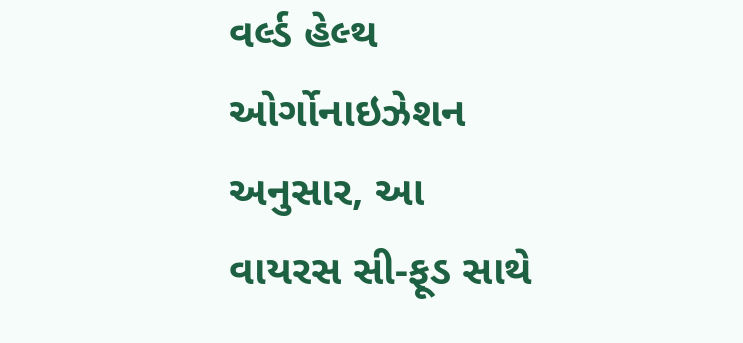વર્લ્ડ હેલ્થ ઓર્ગોનાઇઝેશન અનુસાર, આ વાયરસ સી-ફૂડ સાથે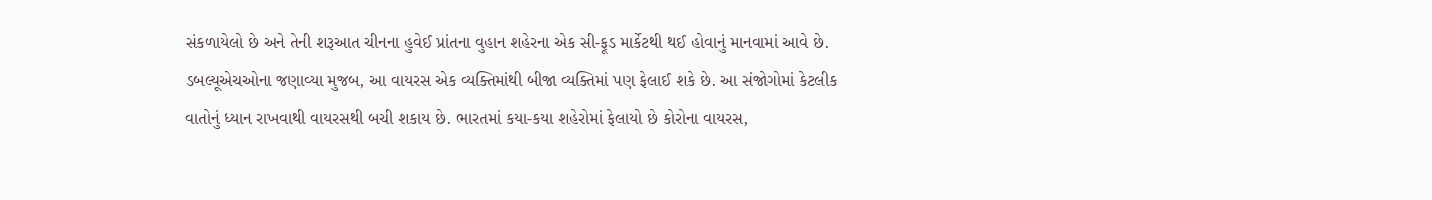સંકળાયેલો છે અને તેની શરૂઆત ચીનના હુવેઈ પ્રાંતના વુહાન શહેરના એક સી-ફૂડ માર્કેટથી થઈ હોવાનું માનવામાં આવે છે. ડબલ્યૂએચઓના જણાવ્યા મુજબ, આ વાયરસ એક વ્યક્તિમાંથી બીજા વ્યક્તિમાં પણ ફેલાઈ શકે છે. આ સંજોગોમાં કેટલીક વાતોનું ધ્યાન રાખવાથી વાયરસથી બચી શકાય છે. ભારતમાં કયા-કયા શહેરોમાં ફેલાયો છે કોરોના વાયરસ,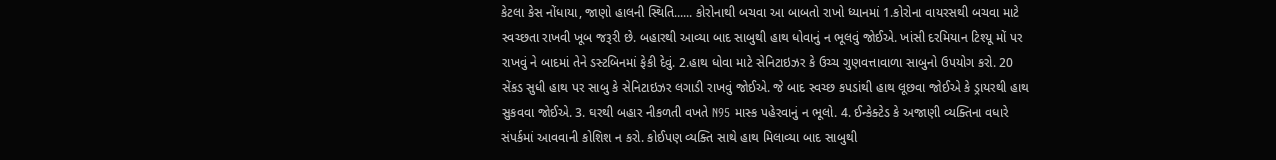કેટલા કેસ નોંધાયા, જાણો હાલની સ્થિતિ...... કોરોનાથી બચવા આ બાબતો રાખો ધ્યાનમાં 1.કોરોના વાયરસથી બચવા માટે સ્વચ્છતા રાખવી ખૂબ જરૂરી છે. બહારથી આવ્યા બાદ સાબુથી હાથ ધોવાનું ન ભૂલવું જોઈએ. ખાંસી દરમિયાન ટિશ્યૂ મોં પર રાખવું ને બાદમાં તેને ડસ્ટબિનમાં ફેકી દેવું. 2.હાથ ધોવા માટે સેનિટાઇઝર કે ઉચ્ચ ગુણવત્તાવાળા સાબુનો ઉપયોગ કરો. 20 સેંકડ સુધી હાથ પર સાબુ કે સેનિટાઇઝર લગાડી રાખવું જોઈએ. જે બાદ સ્વચ્છ કપડાંથી હાથ લૂછવા જોઈએ કે ડ્રાયરથી હાથ સુકવવા જોઈએ. 3. ઘરથી બહાર નીકળતી વખતે N95 માસ્ક પહેરવાનું ન ભૂલો. 4. ઈન્કેક્ટેડ કે અજાણી વ્યક્તિના વધારે સંપર્કમાં આવવાની કોશિશ ન કરો. કોઈપણ વ્યક્તિ સાથે હાથ મિલાવ્યા બાદ સાબુથી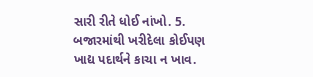સારી રીતે ધોઈ નાંખો. 5. બજારમાંથી ખરીદેલા કોઈપણ ખાદ્ય પદાર્થને કાચા ન ખાવ.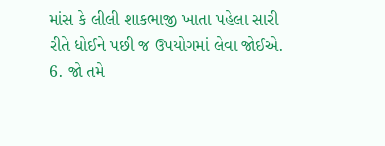માંસ કે લીલી શાકભાજી ખાતા પહેલા સારી રીતે ધોઈને પછી જ ઉપયોગમાં લેવા જોઈએ. 6. જો તમે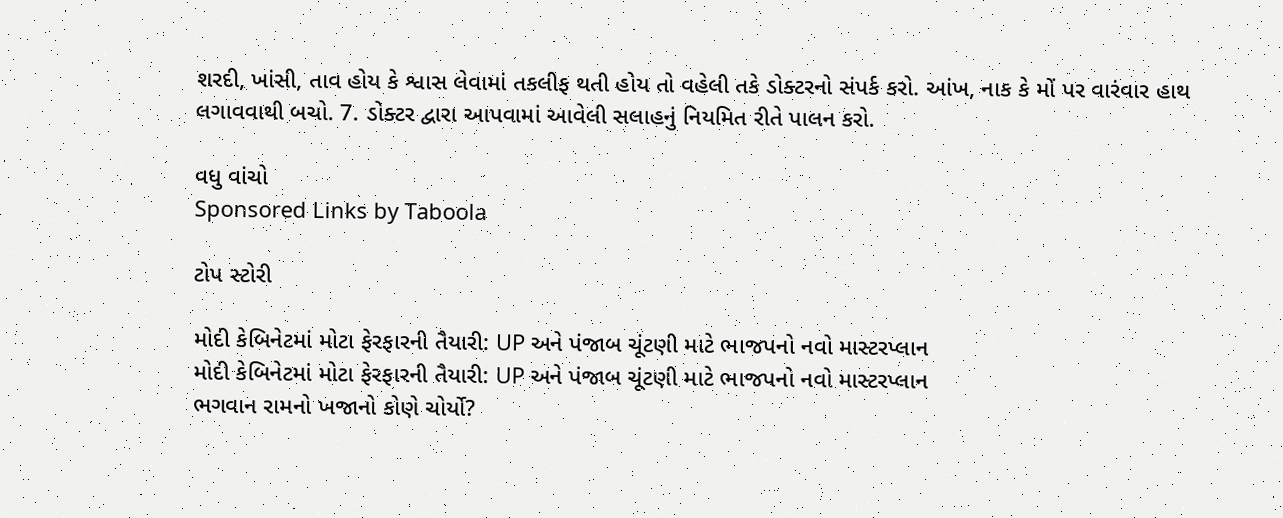શરદી, ખાંસી, તાવ હોય કે શ્વાસ લેવામાં તકલીફ થતી હોય તો વહેલી તકે ડોક્ટરનો સંપર્ક કરો. આંખ, નાક કે મોં પર વારંવાર હાથ લગાવવાથી બચો. 7. ડોક્ટર દ્વારા આપવામાં આવેલી સલાહનું નિયમિત રીતે પાલન કરો.

વધુ વાંચો
Sponsored Links by Taboola

ટોપ સ્ટોરી

મોદી કેબિનેટમાં મોટા ફેરફારની તૈયારી: UP અને પંજાબ ચૂંટણી માટે ભાજપનો નવો માસ્ટરપ્લાન
મોદી કેબિનેટમાં મોટા ફેરફારની તૈયારી: UP અને પંજાબ ચૂંટણી માટે ભાજપનો નવો માસ્ટરપ્લાન
ભગવાન રામનો ખજાનો કોણે ચોર્યો?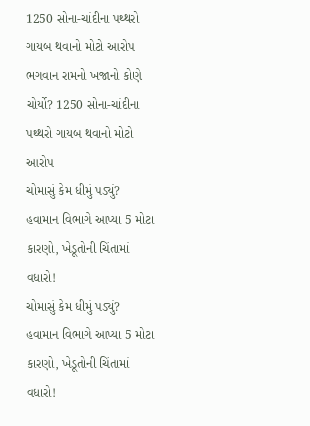1250 સોના-ચાંદીના પથ્થરો ગાયબ થવાનો મોટો આરોપ
ભગવાન રામનો ખજાનો કોણે ચોર્યો? 1250 સોના-ચાંદીના પથ્થરો ગાયબ થવાનો મોટો આરોપ
ચોમાસું કેમ ધીમું પડ્યું? હવામાન વિભાગે આપ્યા 5 મોટા કારણો, ખેડૂતોની ચિંતામાં વધારો!
ચોમાસું કેમ ધીમું પડ્યું? હવામાન વિભાગે આપ્યા 5 મોટા કારણો, ખેડૂતોની ચિંતામાં વધારો!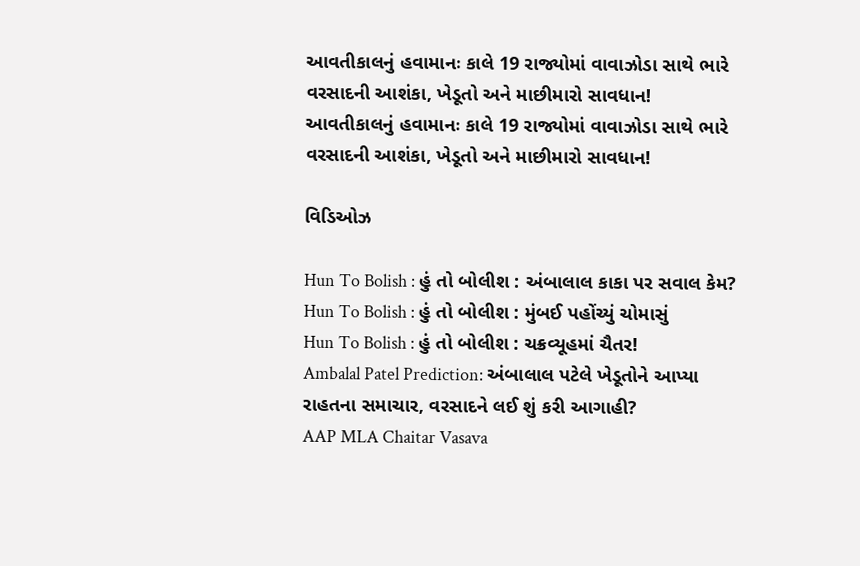આવતીકાલનું હવામાનઃ કાલે 19 રાજ્યોમાં વાવાઝોડા સાથે ભારે વરસાદની આશંકા, ખેડૂતો અને માછીમારો સાવધાન!
આવતીકાલનું હવામાનઃ કાલે 19 રાજ્યોમાં વાવાઝોડા સાથે ભારે વરસાદની આશંકા, ખેડૂતો અને માછીમારો સાવધાન!

વિડિઓઝ

Hun To Bolish : હું તો બોલીશ : અંબાલાલ કાકા પર સવાલ કેમ?
Hun To Bolish : હું તો બોલીશ : મુંબઈ પહોંચ્યું ચોમાસું
Hun To Bolish : હું તો બોલીશ : ચક્રવ્યૂહમાં ચૈતર!
Ambalal Patel Prediction: અંબાલાલ પટેલે ખેડૂતોને આપ્યા રાહતના સમાચાર, વરસાદને લઈ શું કરી આગાહી?
AAP MLA Chaitar Vasava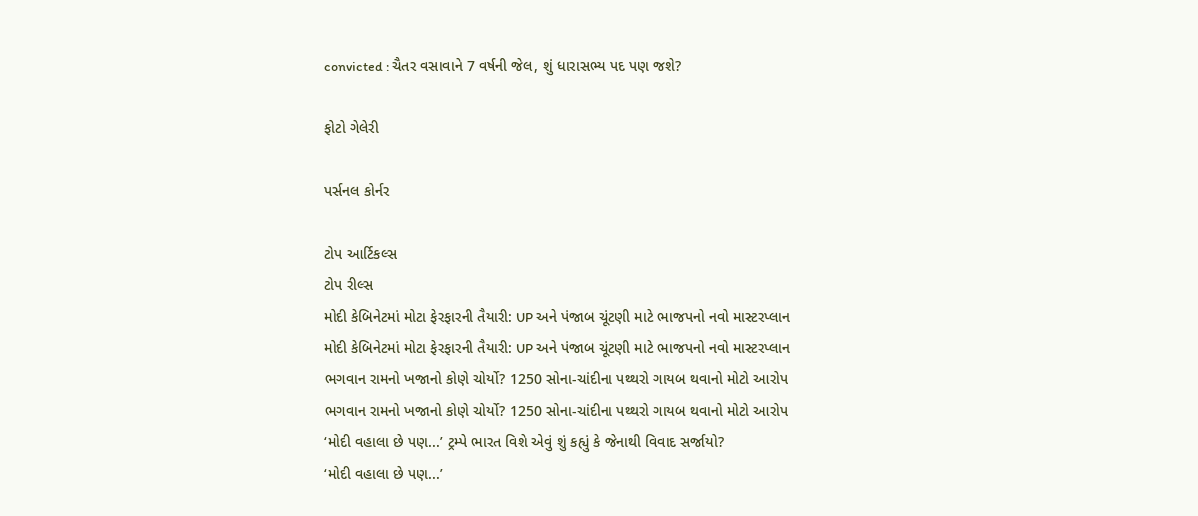convicted : ચૈતર વસાવાને 7 વર્ષની જેલ, શું ધારાસભ્ય પદ પણ જશે?

ફોટો ગેલેરી

પર્સનલ કોર્નર

ટોપ આર્ટિકલ્સ
ટોપ રીલ્સ
મોદી કેબિનેટમાં મોટા ફેરફારની તૈયારી: UP અને પંજાબ ચૂંટણી માટે ભાજપનો નવો માસ્ટરપ્લાન
મોદી કેબિનેટમાં મોટા ફેરફારની તૈયારી: UP અને પંજાબ ચૂંટણી માટે ભાજપનો નવો માસ્ટરપ્લાન
ભગવાન રામનો ખજાનો કોણે ચોર્યો? 1250 સોના-ચાંદીના પથ્થરો ગાયબ થવાનો મોટો આરોપ
ભગવાન રામનો ખજાનો કોણે ચોર્યો? 1250 સોના-ચાંદીના પથ્થરો ગાયબ થવાનો મોટો આરોપ
‘મોદી વહાલા છે પણ...’ ટ્રમ્પે ભારત વિશે એવું શું કહ્યું કે જેનાથી વિવાદ સર્જાયો?
‘મોદી વહાલા છે પણ...’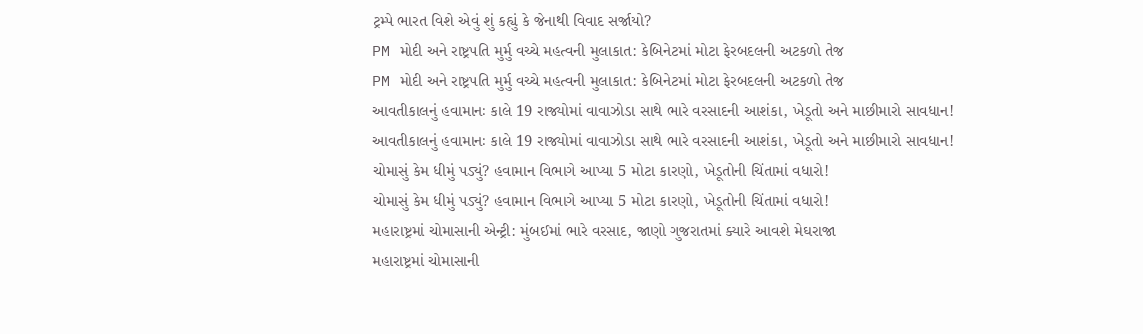ટ્રમ્પે ભારત વિશે એવું શું કહ્યું કે જેનાથી વિવાદ સર્જાયો?
PM મોદી અને રાષ્ટ્રપતિ મુર્મુ વચ્ચે મહત્વની મુલાકાત: કેબિનેટમાં મોટા ફેરબદલની અટકળો તેજ
PM મોદી અને રાષ્ટ્રપતિ મુર્મુ વચ્ચે મહત્વની મુલાકાત: કેબિનેટમાં મોટા ફેરબદલની અટકળો તેજ
આવતીકાલનું હવામાનઃ કાલે 19 રાજ્યોમાં વાવાઝોડા સાથે ભારે વરસાદની આશંકા, ખેડૂતો અને માછીમારો સાવધાન!
આવતીકાલનું હવામાનઃ કાલે 19 રાજ્યોમાં વાવાઝોડા સાથે ભારે વરસાદની આશંકા, ખેડૂતો અને માછીમારો સાવધાન!
ચોમાસું કેમ ધીમું પડ્યું? હવામાન વિભાગે આપ્યા 5 મોટા કારણો, ખેડૂતોની ચિંતામાં વધારો!
ચોમાસું કેમ ધીમું પડ્યું? હવામાન વિભાગે આપ્યા 5 મોટા કારણો, ખેડૂતોની ચિંતામાં વધારો!
મહારાષ્ટ્રમાં ચોમાસાની એન્ટ્રી: મુંબઈમાં ભારે વરસાદ, જાણો ગુજરાતમાં ક્યારે આવશે મેઘરાજા
મહારાષ્ટ્રમાં ચોમાસાની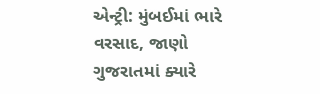એન્ટ્રી: મુંબઈમાં ભારે વરસાદ, જાણો ગુજરાતમાં ક્યારે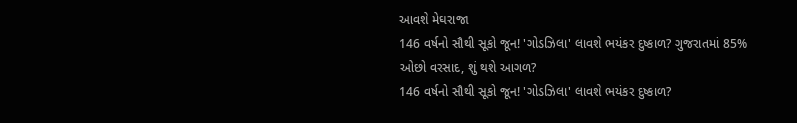આવશે મેઘરાજા
146 વર્ષનો સૌથી સૂકો જૂન! 'ગોડઝિલા' લાવશે ભયંકર દુષ્કાળ? ગુજરાતમાં 85% ઓછો વરસાદ, શું થશે આગળ?
146 વર્ષનો સૌથી સૂકો જૂન! 'ગોડઝિલા' લાવશે ભયંકર દુષ્કાળ?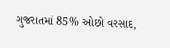ગુજરાતમાં 85% ઓછો વરસાદ,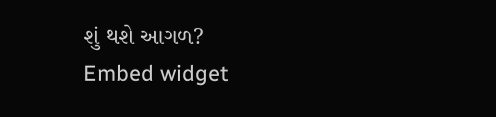શું થશે આગળ?
Embed widget